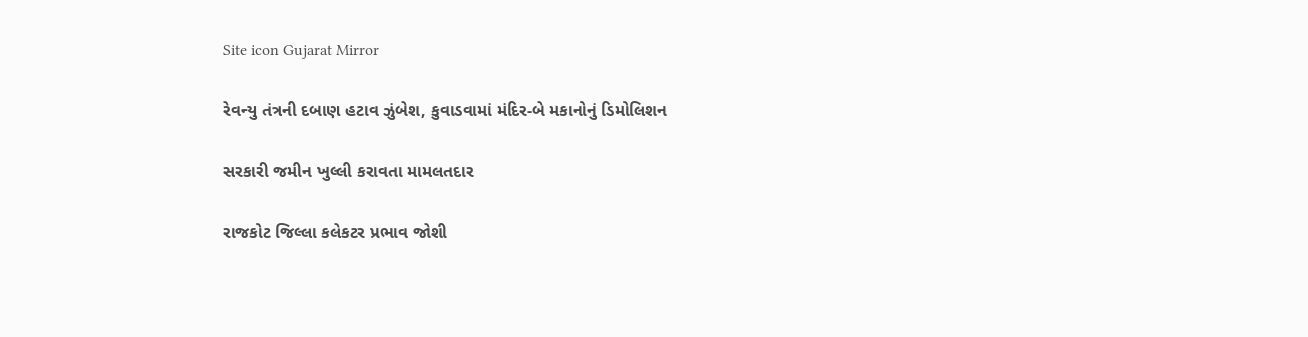Site icon Gujarat Mirror

રેવન્યુ તંત્રની દબાણ હટાવ ઝુંબેશ, કુવાડવામાં મંદિર-બે મકાનોનું ડિમોલિશન

સરકારી જમીન ખુલ્લી કરાવતા મામલતદાર

રાજકોટ જિલ્લા કલેકટર પ્રભાવ જોશી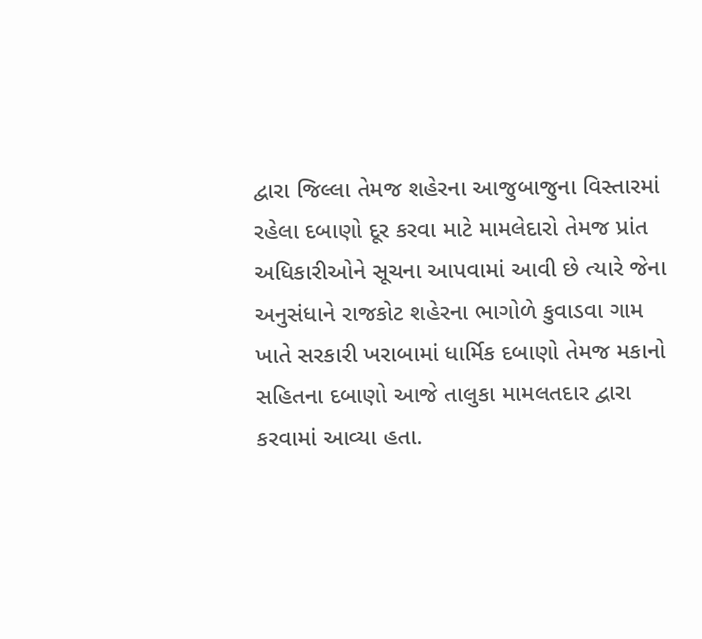દ્વારા જિલ્લા તેમજ શહેરના આજુબાજુના વિસ્તારમાં રહેલા દબાણો દૂર કરવા માટે મામલેદારો તેમજ પ્રાંત અધિકારીઓને સૂચના આપવામાં આવી છે ત્યારે જેના અનુસંધાને રાજકોટ શહેરના ભાગોળે કુવાડવા ગામ ખાતે સરકારી ખરાબામાં ધાર્મિક દબાણો તેમજ મકાનો સહિતના દબાણો આજે તાલુકા મામલતદાર દ્વારા કરવામાં આવ્યા હતા.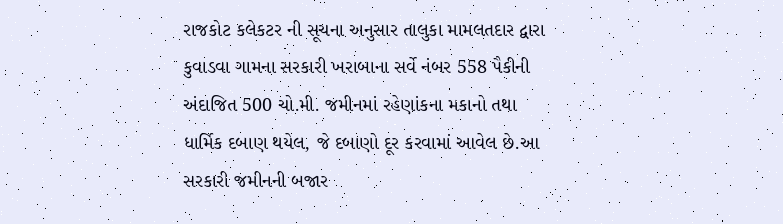રાજકોટ કલેકટર ની સૂચના અનુસાર તાલુકા મામલતદાર દ્વારા કુવાડવા ગામના સરકારી ખરાબાના સર્વે નંબર 558 પૈકીની અંદાજિત 500 ચો.મી. જમીનમાં રહેણાંકના મકાનો તથા ધાર્મિક દબાણ થયેલ, જે દબાણો દૂર કરવામાં આવેલ છે.આ સરકારી જમીનની બજાર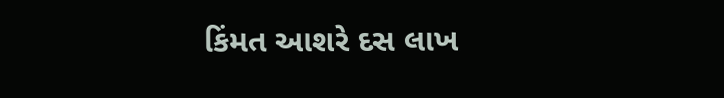કિંમત આશરે દસ લાખ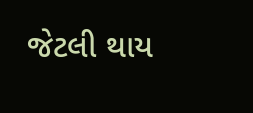જેટલી થાય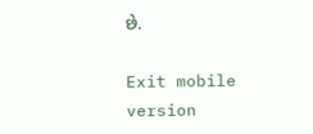છે.

Exit mobile version